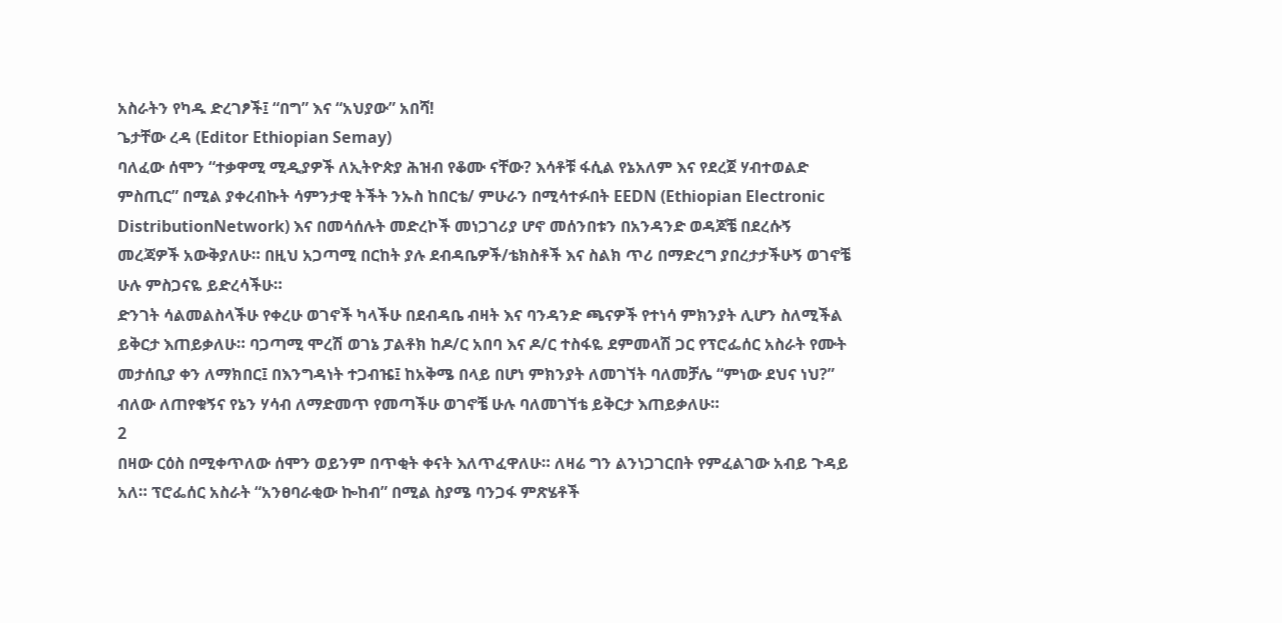አስራትን የካዱ ድረገፆች፤ “በግ” እና “አህያው” አበሻ!
ጌታቸው ረዳ (Editor Ethiopian Semay)
ባለፈው ሰሞን “ተቃዋሚ ሚዲያዎች ለኢትዮጵያ ሕዝብ የቆሙ ናቸው? እሳቶቹ ፋሲል የኔአለም እና የደረጀ ሃብተወልድ ምስጢር” በሚል ያቀረብኩት ሳምንታዊ ትችት ንኡስ ከበርቴ/ ምሁራን በሚሳተፉበት EEDN (Ethiopian Electronic DistributionNetwork) እና በመሳሰሉት መድረኮች መነጋገሪያ ሆኖ መሰንበቱን በአንዳንድ ወዳጆቼ በደረሱኝ መረጃዎች አውቅያለሁ። በዚህ አጋጣሚ በርከት ያሉ ደብዳቤዎች/ቴክስቶች እና ስልክ ጥሪ በማድረግ ያበረታታችሁኝ ወገኖቼ ሁሉ ምስጋናዬ ይድረሳችሁ።
ድንገት ሳልመልስላችሁ የቀረሁ ወገኖች ካላችሁ በደብዳቤ ብዛት እና ባንዳንድ ጫናዎች የተነሳ ምክንያት ሊሆን ስለሚችል ይቅርታ እጠይቃለሁ። ባጋጣሚ ሞረሽ ወገኔ ፓልቶክ ከዶ/ር አበባ እና ዶ/ር ተስፋዬ ደምመላሽ ጋር የፕሮፌሰር አስራት የሙት መታሰቢያ ቀን ለማክበር፤ በእንግዳነት ተጋብዤ፤ ከአቅሜ በላይ በሆነ ምክንያት ለመገኘት ባለመቻሌ “ምነው ደህና ነህ?” ብለው ለጠየቁኝና የኔን ሃሳብ ለማድመጥ የመጣችሁ ወገኖቼ ሁሉ ባለመገኘቴ ይቅርታ እጠይቃለሁ።
2
በዛው ርዕስ በሚቀጥለው ሰሞን ወይንም በጥቂት ቀናት እለጥፈዋለሁ። ለዛሬ ግን ልንነጋገርበት የምፈልገው አብይ ጉዳይ አለ። ፕሮፌሰር አስራት “አንፀባራቂው ኰከብ” በሚል ስያሜ ባንጋፋ ምጽሄቶች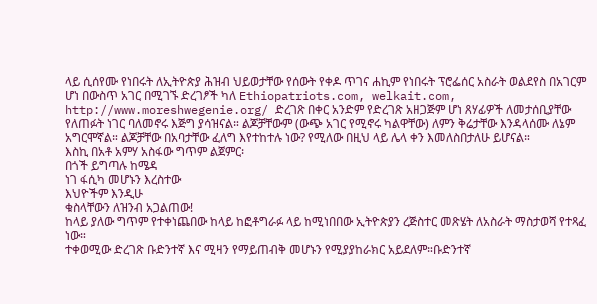ላይ ሲሰየሙ የነበሩት ለኢትዮጵያ ሕዝብ ህይወታቸው የሰውት የቀዶ ጥገና ሐኪም የነበሩት ፕሮፌሰር አስራት ወልደየስ በአገርም ሆነ በውስጥ አገር በሚገኙ ድረገፆች ካለ Ethiopatriots.com, welkait.com, http://www.moreshwegenie.org/ ድረገጽ በቀር አንድም የድረገጽ አዘጋጅም ሆነ ጸሃፊዎች ለመታሰቢያቸው የለጠፉት ነገር ባለመኖሩ እጅግ ያሳዝናል። ልጆቻቸውም (ውጭ አገር የሚኖሩ ካልዋቸው) ለምን ቅሬታቸው እንዳላሰሙ ለኔም አግርሞኛል። ልጆቻቸው በአባታቸው ፈለግ እየተከተሉ ነው? የሚለው በዚህ ላይ ሌላ ቀን እመለስበታለሁ ይሆናል።
እስኪ በአቶ አምሃ አስፋው ግጥም ልጀምር፡
በጎች ይግጣሉ ከሜዳ
ነገ ፋሲካ መሆኑን እረስተው
እህዮችም እንዲሁ
ቁስላቸውን ለዝንብ አጋልጠው!
ከላይ ያለው ግጥም የተቀነጨበው ከላይ ከፎቶግራፉ ላይ ከሚነበበው ኢትዮጵያን ረጅስተር መጽሄት ለአስራት ማስታወሻ የተጻፈ ነው።
ተቀወሚው ድረገጽ ቡድንተኛ እና ሚዛን የማይጠብቅ መሆኑን የሚያያከራክር አይደለም።ቡድንተኛ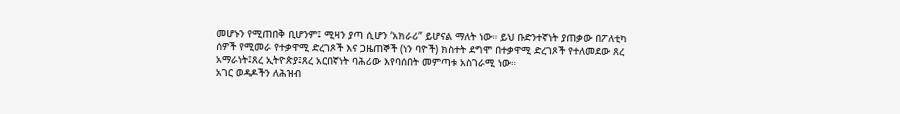መሆኑን የሚጠበቅ ቢሆንም፤ ሚዛን ያጣ ሲሆን ‘አክራሪ” ይሆናል ማለት ነው። ይህ ቡድንተኛነት ያጠቃው በፖለቲካ ሰዎች የሚመራ የተቃዋሚ ድረገጾች እና ጋዜጠኞች (ነን ባዮች) ክስተት ደግሞ በተቃዋሚ ድረገጾች የተለመደው ጸረ አማራነት፤ጸረ ኢትዮጵያ፤ጸረ አርበኛነት ባሕሪው እየባሰበት መምጣቱ አስገራሚ ነው።
አገር ወዳዶችን ለሕዝብ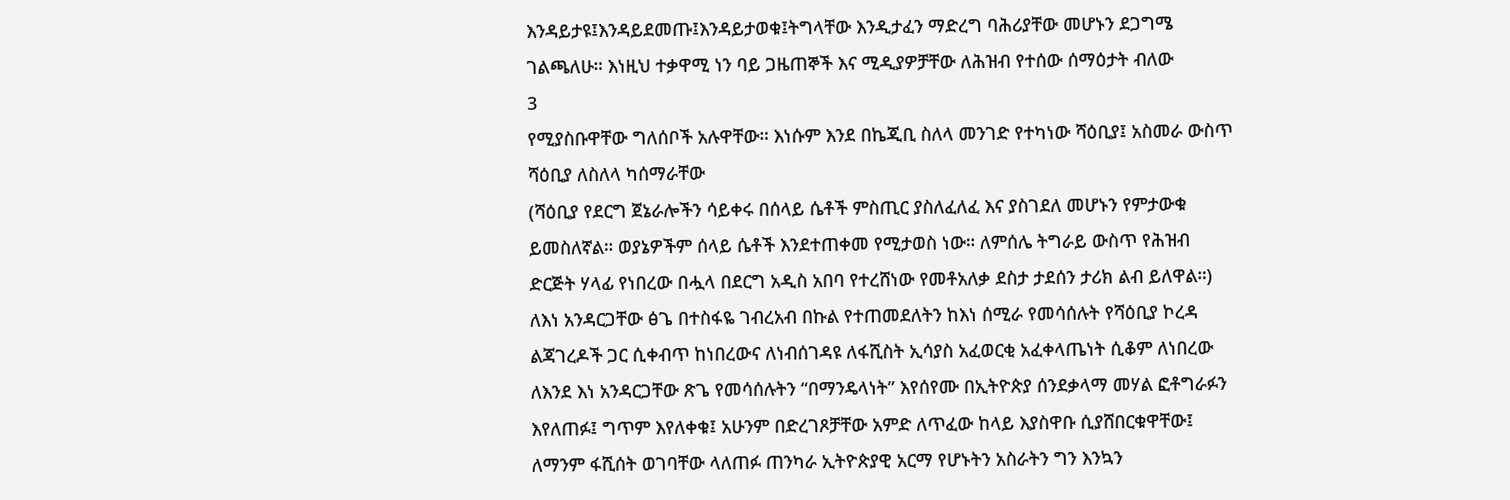እንዳይታዩ፤እንዳይደመጡ፤እንዳይታወቁ፤ትግላቸው እንዲታፈን ማድረግ ባሕሪያቸው መሆኑን ደጋግሜ ገልጫለሁ። እነዚህ ተቃዋሚ ነን ባይ ጋዜጠኞች እና ሚዲያዎቻቸው ለሕዝብ የተሰው ሰማዕታት ብለው
3
የሚያስቡዋቸው ግለሰቦች አሉዋቸው። እነሱም እንደ በኬጂቢ ስለላ መንገድ የተካነው ሻዕቢያ፤ አስመራ ውስጥ ሻዕቢያ ለስለላ ካሰማራቸው
(ሻዕቢያ የደርግ ጀኔራሎችን ሳይቀሩ በሰላይ ሴቶች ምስጢር ያስለፈለፈ እና ያስገደለ መሆኑን የምታውቁ ይመስለኛል። ወያኔዎችም ሰላይ ሴቶች እንደተጠቀመ የሚታወስ ነው። ለምሰሌ ትግራይ ውስጥ የሕዝብ ድርጅት ሃላፊ የነበረው በሗላ በደርግ አዲስ አበባ የተረሸነው የመቶአለቃ ደስታ ታደሰን ታሪክ ልብ ይለዋል።)
ለእነ አንዳርጋቸው ፅጌ በተስፋዬ ገብረአብ በኩል የተጠመደለትን ከእነ ሰሚራ የመሳሰሉት የሻዕቢያ ኮረዳ ልጃገረዶች ጋር ሲቀብጥ ከነበረውና ለነብሰገዳዩ ለፋሺስት ኢሳያስ አፈወርቂ አፈቀላጤነት ሲቆም ለነበረው ለእንደ እነ አንዳርጋቸው ጽጌ የመሳሰሉትን “በማንዴላነት” እየሰየሙ በኢትዮጵያ ሰንደቃላማ መሃል ፎቶግራፉን እየለጠፉ፤ ግጥም እየለቀቁ፤ አሁንም በድረገጾቻቸው አምድ ለጥፈው ከላይ እያስዋቡ ሲያሸበርቁዋቸው፤ ለማንም ፋሺሰት ወገባቸው ላለጠፉ ጠንካራ ኢትዮጵያዊ አርማ የሆኑትን አስራትን ግን እንኳን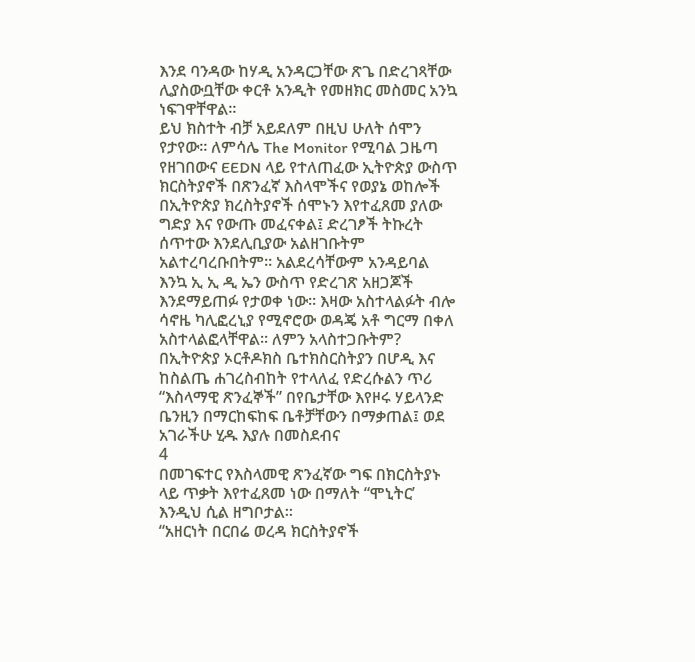እንደ ባንዳው ከሃዲ አንዳርጋቸው ጽጌ በድረገጻቸው ሊያስውቧቸው ቀርቶ አንዲት የመዘክር መስመር አንኳ ነፍገዋቸዋል።
ይህ ክስተት ብቻ አይደለም በዚህ ሁለት ሰሞን የታየው። ለምሳሌ The Monitor የሚባል ጋዜጣ የዘገበውና EEDN ላይ የተለጠፈው ኢትዮጵያ ውስጥ ክርስትያኖች በጽንፈኛ እስላሞችና የወያኔ ወከሎች በኢትዮጵያ ክረስትያኖች ሰሞኑን እየተፈጸመ ያለው ግድያ እና የውጡ መፈናቀል፤ ድረገፆች ትኩረት ሰጥተው እንደሊቢያው አልዘገቡትም አልተረባረቡበትም። አልደረሳቸውም አንዳይባል እንኳ ኢ ኢ ዲ ኤን ውስጥ የድረገጽ አዘጋጆች እንደማይጠፉ የታወቀ ነው። እዛው አስተላልፉት ብሎ ሳኖዜ ካሊፎረኒያ የሚኖሮው ወዳጄ አቶ ግርማ በቀለ አስተላልፎላቸዋል። ለምን አላስተጋቡትም?
በኢትዮጵያ ኦርቶዶክስ ቤተክስርስትያን በሆዲ እና ከስልጤ ሐገረስብከት የተላለፈ የድረሱልን ጥሪ “እስላማዊ ጽንፈኞች” በየቤታቸው እየዞሩ ሃይላንድ ቤንዚን በማርከፍከፍ ቤቶቻቸውን በማቃጠል፤ ወደ አገራችሁ ሂዱ እያሉ በመስደብና
4
በመገፍተር የእስላመዊ ጽንፈኛው ግፍ በክርስትያኑ ላይ ጥቃት እየተፈጸመ ነው በማለት “ሞኒትር’ እንዲህ ሲል ዘግቦታል።
“አዘርነት በርበሬ ወረዳ ክርስትያኖች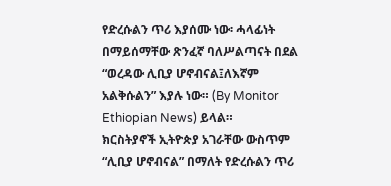የድረሱልን ጥሪ እያሰሙ ነው፡ ሓላፊነት በማይሰማቸው ጽንፈኛ ባለሥልጣናት በደል “ወረዳው ሊቢያ ሆኖብናል፤ለእኛም አልቅሱልን” እያሉ ነው። (By Monitor Ethiopian News) ይላል።
ክርስትያኖች ኢትዮጵያ አገራቸው ውስጥም “ሊቢያ ሆኖብናል” በማለት የድረሱልን ጥሪ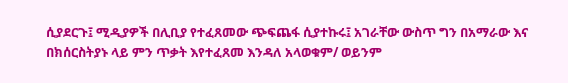ሲያደርጉ፤ ሚዲያዎች በሊቢያ የተፈጸመው ጭፍጨፋ ሲያተኩሩ፤ አገራቸው ውስጥ ግን በአማራው እና በክሰርስትያኑ ላይ ምን ጥቃት እየተፈጸመ እንዳለ አላወቁም/ ወይንም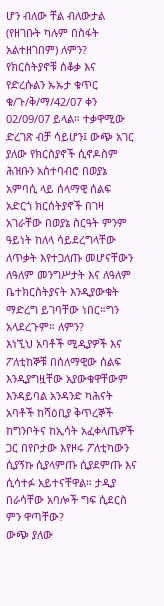ሆን ብለው ቸል ብለውታል (የዘገቡት ካሉም በስፋት አልተዘገበም) ለምን? የክርስትያኖቹ ሰቆቃ እና የድረሱልን ኡኡታ ቁጥር ቁ/ጉ/ቅ/ማ/42/07 ቀን 02/09/07 ይላል። ተቃዋሚው ድረገጽ ብቻ ሳይሆን፤ ውጭ አገር ያለው የክርስያኖች ሲኖዶስም ሕዝቡን አስተባብሮ በወያኔ አምባሲ ላይ ሰላማዊ ሰልፍ አድርጎ ክርሰትያኖች በገዛ አገራቸው በወያኔ ስርዓት ምንም ዓይነት ከለላ ሳይደረግላቸው ለጥቃት እየተጋለጡ መሆናቸውን ለዓለም መንግሥታት እና ለዓለም ቤተክርስትያናት እንዲያውቁት ማድረግ ይገባቸው ነበር።ግን አላደረጉም። ለምን?
እነኚህ አባቶች ሚዲያዎች እና ፖለቲከኞቹ በሰለማዊው ሰልፍ እንዲያግዟቸው አያውቁዋቸውም እንዳይባል አንዳንድ ካሕናት አባቶች ከሻዕቢያ ቅጥረኞች ከግንቦትና ከኢሳት አፈቀላጤዎች ጋር በየቦታው እየዞሩ ፖለቲካውን ሲያኝኩ ሲያላምጡ ሲያደምጡ እና ሲሳተፉ አይተናቸዋል። ታዲያ በራሳቸው አባሎች ግፍ ሲደርስ ምን ዋጣቸው?
ውጭ ያለው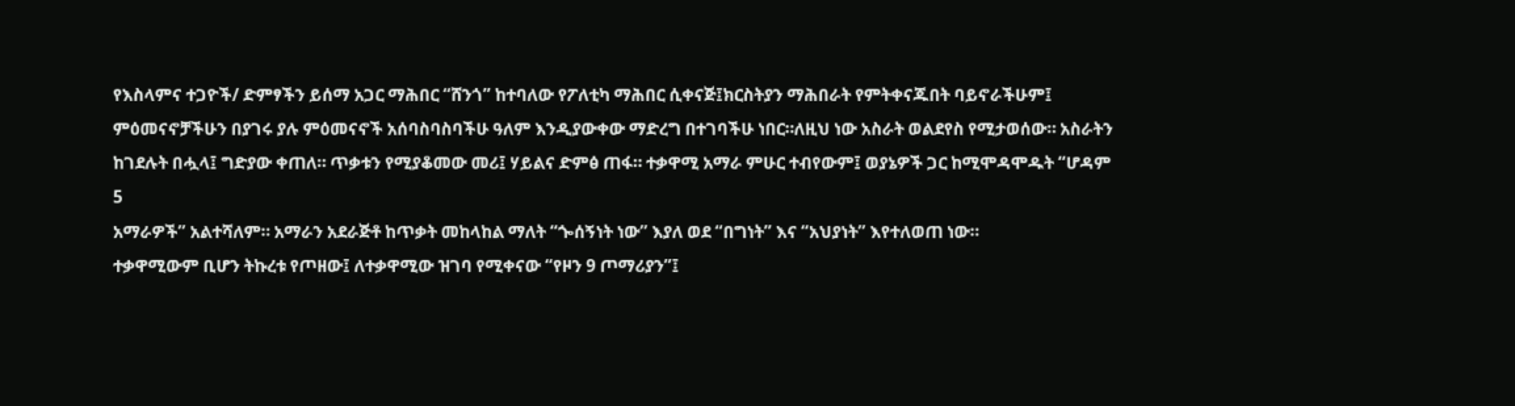የእስላምና ተጋዮች/ ድምፃችን ይሰማ አጋር ማሕበር “ሸንጎ” ከተባለው የፖለቲካ ማሕበር ሲቀናጅ፤ክርስትያን ማሕበራት የምትቀናጁበት ባይኖራችሁም፤ ምዕመናኖቻችሁን በያገሩ ያሉ ምዕመናኖች አሰባስባስባችሁ ዓለም እንዲያውቀው ማድረግ በተገባችሁ ነበር።ለዚህ ነው አስራት ወልደየስ የሚታወሰው። አስራትን ከገደሉት በሗላ፤ ግድያው ቀጠለ። ጥቃቱን የሚያቆመው መሪ፤ ሃይልና ድምፅ ጠፋ። ተቃዋሚ አማራ ምሁር ተብየውም፤ ወያኔዎች ጋር ከሚሞዳሞዱት “ሆዳም
5
አማራዎች” አልተሻለም። አማራን አደራጅቶ ከጥቃት መከላከል ማለት “ጐሰኝነት ነው” እያለ ወደ “በግነት” እና “አህያነት” እየተለወጠ ነው።
ተቃዋሚውም ቢሆን ትኩረቱ የጦዘው፤ ለተቃዋሚው ዝገባ የሚቀናው “የዞን 9 ጦማሪያን”፤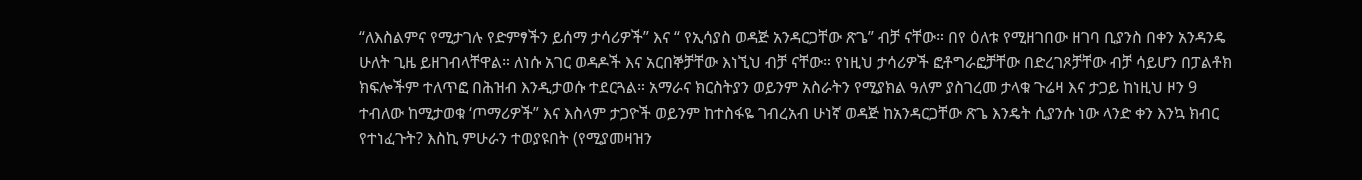“ለእስልምና የሚታገሉ የድምፃችን ይሰማ ታሳሪዎች” እና “ የኢሳያስ ወዳጅ አንዳርጋቸው ጽጌ” ብቻ ናቸው። በየ ዕለቱ የሚዘገበው ዘገባ ቢያንስ በቀን አንዳንዴ ሁለት ጊዜ ይዘገብላቸዋል። ለነሱ አገር ወዳዶች እና አርበኞቻቸው እነኚህ ብቻ ናቸው። የነዚህ ታሳሪዎች ፎቶግራፎቻቸው በድረገጾቻቸው ብቻ ሳይሆን በፓልቶክ ክፍሎችም ተለጥፎ በሕዝብ እንዲታወሱ ተደርጓል። አማራና ክርስትያን ወይንም አስራትን የሚያክል ዓለም ያስገረመ ታላቁ ጉሬዛ እና ታጋይ ከነዚህ ዞን 9 ተብለው ከሚታወቁ ‘ጦማሪዎች” እና እስላም ታጋዮች ወይንም ከተስፋዬ ገብረአብ ሁነኛ ወዳጅ ከአንዳርጋቸው ጽጌ እንዴት ሲያንሱ ነው ላንድ ቀን እንኳ ክብር የተነፈጉት? እስኪ ምሁራን ተወያዩበት (የሚያመዛዝን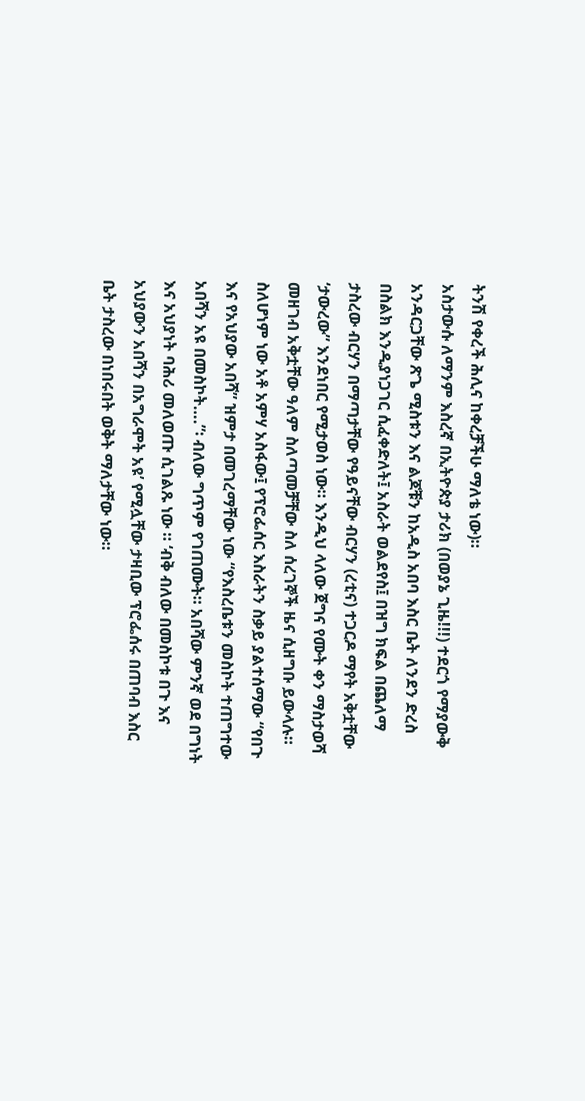ትንሽ የቀረች ሕሊና ከቀረቻችሁ ማለቴ ነው)።
አስታውሱ ለማንም እስረኛ በኢትዮጵያ ታሪክ (በወያኔ ጊዜ!!!) ተደርጎ የማያውቅ አንዳርጋቸው ጽጌ ሚስቱን እና ልጆቹን ከአዲስ አበባ እስር ቤት ለንደን ድረስ በስልክ እንዲያነጋገር ሲፈቀድለት፤ አስራት ወልደየስ፤ በዝግ ክፍል በጨለማ ታስረው ብርሃን በማጣታቸው የዓይናቸው ብርሃን (ረቲና) ተጋርዶ ማየት አቅቷቸው ‘ታውረው” እንደነበር የሚታወስ ነው። እንዲህ ላለው ጀግና የሙት ቀን ማስታወሻ መዘገብ አቅቷቸው ዓለም ስለጣመቻቸው ስለ ሰረገኞች ዜና ሲዘግቡ ይውላሉ። ስለሆነም ነው አቶ አምሃ አስፋው፤ የፕሮፌሰር እስራትን ስቃይ ያልተሰማው “የበጉ እና የአህያው አበሻ” ዝምታ በመገረማቸው ነው “የእስረቤቱን መስኮት ተጠግተው አበሻን አዩ በመስኮት….”፡ ብለው ግጥም የገጠሙት። አበሻው ምንኛ ወደ በግነት እና አህያነት ባሕሪ መለወጡ ሲገልጹ ነው ። ‘ብቅ ብለው በመስኮቱ በጉ እና አህያውን አበሻን በአግራሞት አዩ’ የሚሏቸው ታዛቢው ፕሮፌሰሩ በጠባብ እስር ቤት ታስረው በነበሩበት ወቅት ማለታቸው ነው።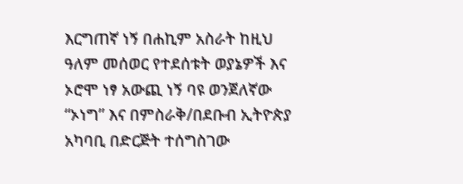እርግጠኛ ነኝ በሐኪም አስራት ከዚህ ዓለም መሰወር የተደሰቱት ወያኔዎች እና ኦሮሞ ነፃ አውጪ ነኝ ባዩ ወንጀለኛው “ኦነግ” እና በምስራቅ/በደቡብ ኢትዮጵያ አካባቢ በድርጅት ተሰግስገው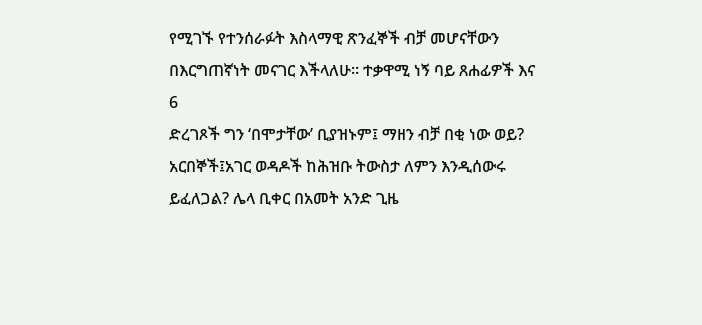የሚገኙ የተንሰራፉት እስላማዊ ጽንፈኞች ብቻ መሆናቸውን በእርግጠኛነት መናገር እችላለሁ። ተቃዋሚ ነኝ ባይ ጸሐፊዎች እና
6
ድረገጾች ግን ‘በሞታቸው’ ቢያዝኑም፤ ማዘን ብቻ በቂ ነው ወይ? አርበኞች፤አገር ወዳዶች ከሕዝቡ ትውስታ ለምን እንዲሰውሩ ይፈለጋል? ሌላ ቢቀር በአመት አንድ ጊዜ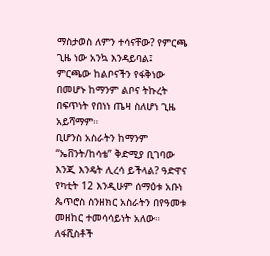ማስታወስ ለምን ተሳናቸው? የምርጫ ጊዜ ነው አንኳ እንዳይባል፤ ምርጫው ከልቦናችን የፋቅነው በመሆኑ ከማንም ልቦና ትኩረት በፍጥነት የበነነ ጤዛ ስለሆነ ጊዜ አይሻማም።
ቢሆንስ አስራትን ከማንም “ኤቨንት/ከሳቴ” ቅድሚያ ቢገባው እንጂ እንዴት ሊረሳ ይችላል? ዓድዋና የካቲት 12 እንዲሁም ሰማዕቱ አቡነ ጴጥሮስ ስንዘክር አስራትን በየዓመቱ መዘከር ተመሳሳይነት አለው።
ለፋሺስቶች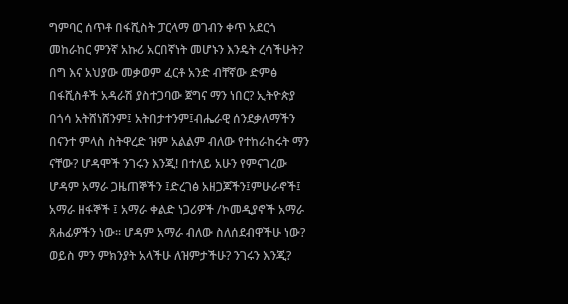ግምባር ሰጥቶ በፋሺስት ፓርላማ ወገብን ቀጥ አደርጎ መከራከር ምንኛ አኩሪ አርበኛነት መሆኑን እንዴት ረሳችሁት? በግ እና አህያው መቃወም ፈርቶ አንድ ብቸኛው ድምፅ በፋሺስቶች አዳራሽ ያስተጋባው ጀግና ማን ነበር? ኢትዮጵያ በጎሳ አትሸነሸንም፤ አትበታተንም፤ብሔራዊ ሰንደቃለማችን በናንተ ምላስ ስትዋረድ ዝም አልልም ብለው የተከራከሩት ማን ናቸው? ሆዳሞች ንገሩን እንጂ! በተለይ አሁን የምናገረው ሆዳም አማራ ጋዜጠኞችን ፤ድረገፅ አዘጋጆችን፤ምሁራኖች፤ አማራ ዘፋኞች ፤ አማራ ቀልድ ነጋሪዎች /ኮመዲያኖች አማራ ጸሐፊዎችን ነው። ሆዳም አማራ ብለው ስለሰደብዋችሁ ነው? ወይስ ምን ምክንያት አላችሁ ለዝምታችሁ? ንገሩን እንጂ?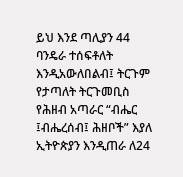ይህ እንደ ጣሊያን 44 ባንዴራ ተሰፍቶለት እንዲአውለበልብ፤ ትርጉም የታጣለት ትርጉመቢስ የሕዘብ አጣራር “ብሔር ፤ብሔረሰብ፤ ሕዘቦች” እያለ ኢትዮጵያን እንዲጠራ ለ24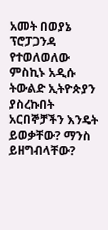አመት በወያኔ ፕሮፓጋንዳ የተወለወለው ምስኪኑ አዲሱ ትውልድ ኢትዮጵያን ያስረኩበት አርበኞቻችን እንዴት ይወቃቸው? ማንስ ይዘግብላቸው?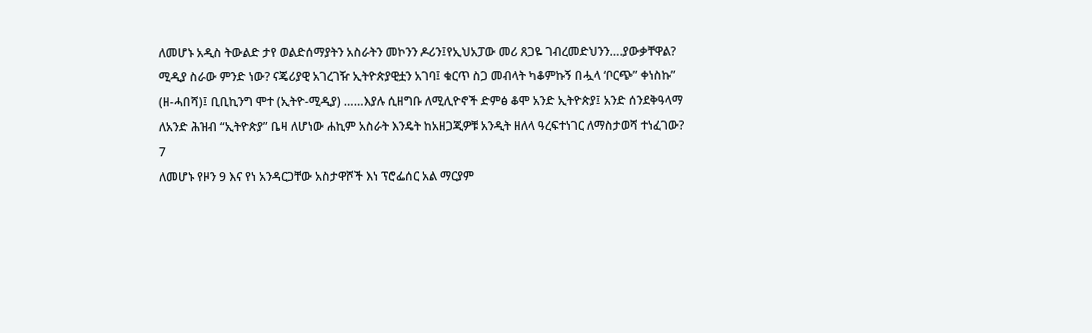ለመሆኑ አዲስ ትውልድ ታየ ወልድሰማያትን አስራትን መኮንን ዶሪን፤የኢህአፓው መሪ ጸጋዬ ገብረመድህንን….ያውቃቸዋል? ሚዲያ ስራው ምንድ ነው? ናጄሪያዊ አገረገዥ ኢትዮጵያዊቷን አገባ፤ ቁርጥ ስጋ መብላት ካቆምኩኝ በሗላ ‘ቦርጭ” ቀነስኩ” (ዘ-ሓበሻ)፤ ቢቢኪንግ ሞተ (ኢትዮ-ሚዲያ) ……እያሉ ሲዘግቡ ለሚሊዮኖች ድምፅ ቆሞ አንድ ኢትዮጵያ፤ አንድ ሰንደቅዓላማ ለአንድ ሕዝብ “ኢትዮጵያ” ቤዛ ለሆነው ሐኪም አስራት እንዴት ከአዘጋጂዎቹ አንዲት ዘለላ ዓረፍተነገር ለማስታወሻ ተነፈገው?
7
ለመሆኑ የዞን 9 እና የነ አንዳርጋቸው አስታዋሾች እነ ፕሮፌሰር አል ማርያም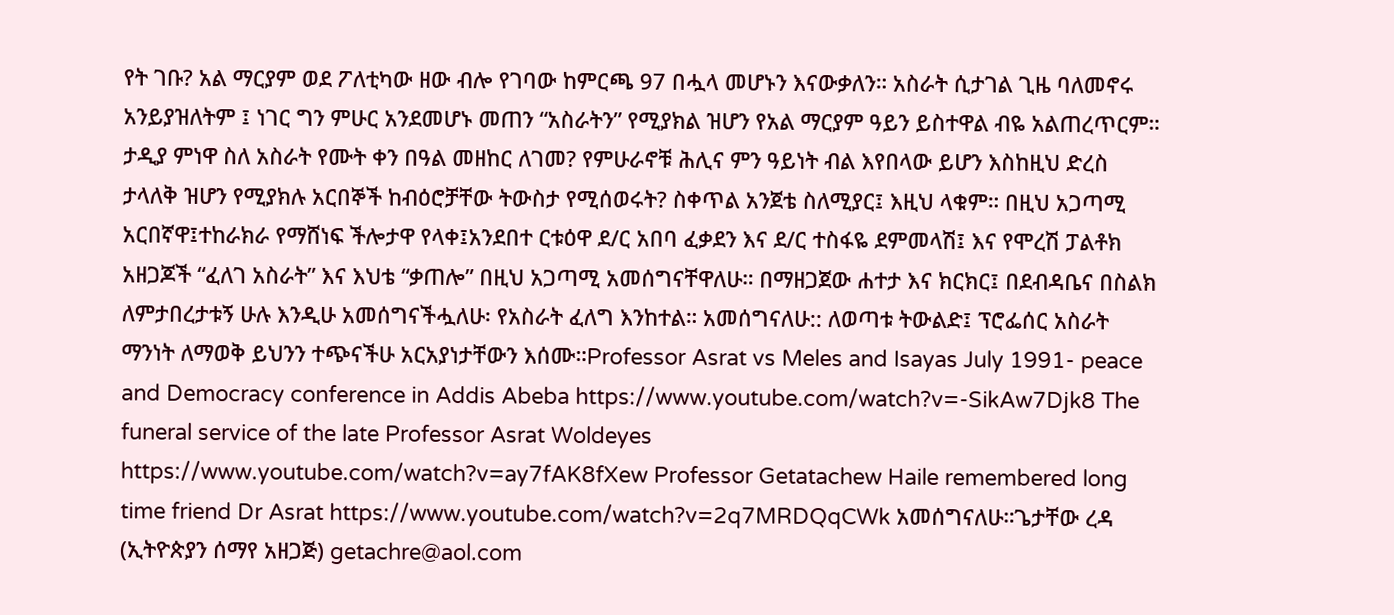የት ገቡ? አል ማርያም ወደ ፖለቲካው ዘው ብሎ የገባው ከምርጫ 97 በሗላ መሆኑን እናውቃለን። አስራት ሲታገል ጊዜ ባለመኖሩ አንይያዝለትም ፤ ነገር ግን ምሁር አንደመሆኑ መጠን “አስራትን” የሚያክል ዝሆን የአል ማርያም ዓይን ይስተዋል ብዬ አልጠረጥርም። ታዲያ ምነዋ ስለ አስራት የሙት ቀን በዓል መዘከር ለገመ? የምሁራኖቹ ሕሊና ምን ዓይነት ብል እየበላው ይሆን እስከዚህ ድረስ ታላለቅ ዝሆን የሚያክሉ አርበኞች ከብዕሮቻቸው ትውስታ የሚሰወሩት? ስቀጥል አንጀቴ ስለሚያር፤ እዚህ ላቁም። በዚህ አጋጣሚ አርበኛዋ፤ተከራክራ የማሸነፍ ችሎታዋ የላቀ፤አንደበተ ርቱዕዋ ደ/ር አበባ ፈቃደን እና ደ/ር ተስፋዬ ደምመላሽ፤ እና የሞረሽ ፓልቶክ አዘጋጆች “ፈለገ አስራት” እና እህቴ “ቃጠሎ” በዚህ አጋጣሚ አመሰግናቸዋለሁ። በማዘጋጀው ሐተታ እና ክርክር፤ በደብዳቤና በስልክ ለምታበረታቱኝ ሁሉ እንዲሁ አመሰግናችሗለሁ፡ የአስራት ፈለግ እንከተል። አመሰግናለሁ:: ለወጣቱ ትውልድ፤ ፕሮፌሰር አስራት ማንነት ለማወቅ ይህንን ተጭናችሁ አርአያነታቸውን እሰሙ።Professor Asrat vs Meles and Isayas July 1991- peace and Democracy conference in Addis Abeba https://www.youtube.com/watch?v=-SikAw7Djk8 The funeral service of the late Professor Asrat Woldeyes https://www.youtube.com/watch?v=ay7fAK8fXew Professor Getatachew Haile remembered long time friend Dr Asrat https://www.youtube.com/watch?v=2q7MRDQqCWk አመሰግናለሁ።ጌታቸው ረዳ (ኢትዮጵያን ሰማየ አዘጋጅ) getachre@aol.com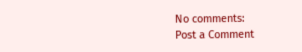No comments:
Post a Comment